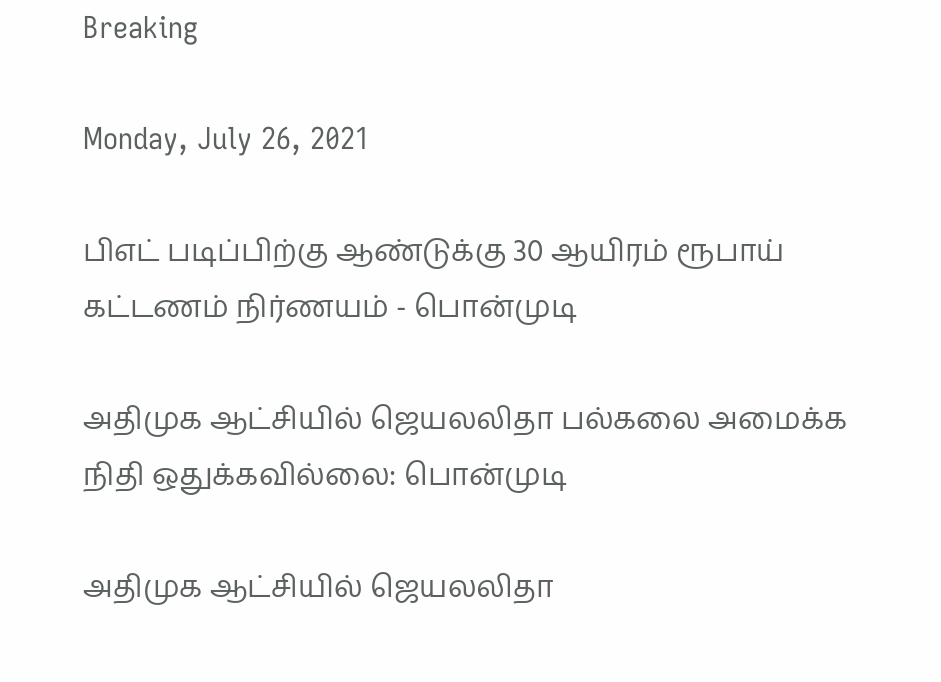Breaking

Monday, July 26, 2021

பிஎட் படிப்பிற்கு ஆண்டுக்கு 30 ஆயிரம் ரூபாய் கட்டணம் நிர்ணயம் - பொன்முடி

அதிமுக ஆட்சியில் ஜெயலலிதா பல்கலை அமைக்க நிதி ஒதுக்கவில்லை: பொன்முடி

அதிமுக ஆட்சியில் ஜெயலலிதா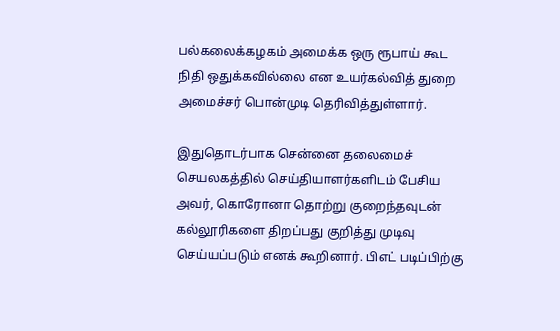பல்கலைக்கழகம் அமைக்க ஒரு ரூபாய் கூட நிதி ஒதுக்கவில்லை என உயர்கல்வித் துறை அமைச்சர் பொன்முடி தெரிவித்துள்ளார்.

இதுதொடர்பாக சென்னை தலைமைச் செயலகத்தில் செய்தியாளர்களிடம் பேசிய அவர், கொரோனா தொற்று குறைந்தவுடன் கல்லூரிகளை திறப்பது குறித்து முடிவு செய்யப்படும் எனக் கூறினார். பிஎட் படிப்பிற்கு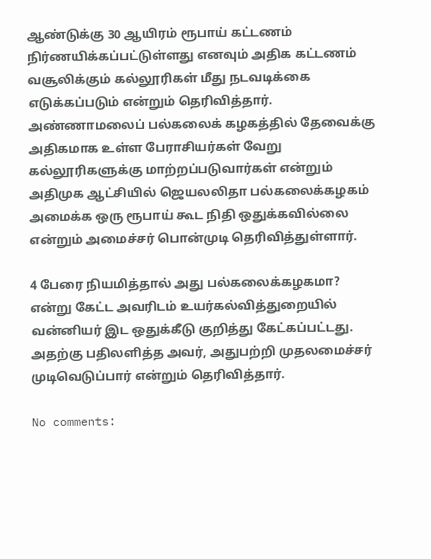ஆண்டுக்கு 30 ஆயிரம் ரூபாய் கட்டணம் நிர்ணயிக்கப்பட்டுள்ளது எனவும் அதிக கட்டணம் வசூலிக்கும் கல்லூரிகள் மீது நடவடிக்கை எடுக்கப்படும் என்றும் தெரிவித்தார்.
அண்ணாமலைப் பல்கலைக் கழகத்தில் தேவைக்கு அதிகமாக உள்ள பேராசியர்கள் வேறு கல்லூரிகளுக்கு மாற்றப்படுவார்கள் என்றும் அதிமுக ஆட்சியில் ஜெயலலிதா பல்கலைக்கழகம் அமைக்க ஒரு ரூபாய் கூட நிதி ஒதுக்கவில்லை என்றும் அமைச்சர் பொன்முடி தெரிவித்துள்ளார்.

4 பேரை நியமித்தால் அது பல்கலைக்கழகமா? என்று கேட்ட அவரிடம் உயர்கல்வித்துறையில் வன்னியர் இட ஒதுக்கீடு குறித்து கேட்கப்பட்டது. அதற்கு பதிலளித்த அவர், அதுபற்றி முதலமைச்சர் முடிவெடுப்பார் என்றும் தெரிவித்தார்.

No comments: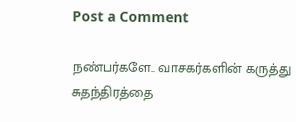Post a Comment

நண்பர்களே.. வாசகர்களின் கருத்து சுதந்திரத்தை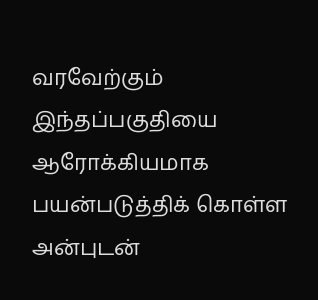வரவேற்கும் இந்தப்பகுதியை ஆரோக்கியமாக பயன்படுத்திக் கொள்ள அன்புடன்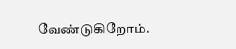வேண்டுகிறோம்.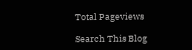Total Pageviews

Search This Blog